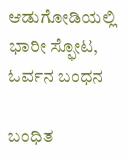ಆಡುಗೋಡಿಯಲ್ಲಿ ಭಾರೀ ಸ್ಫೋಟ, ಓರ್ವನ ಬಂಧನ

ಬಂಧಿತ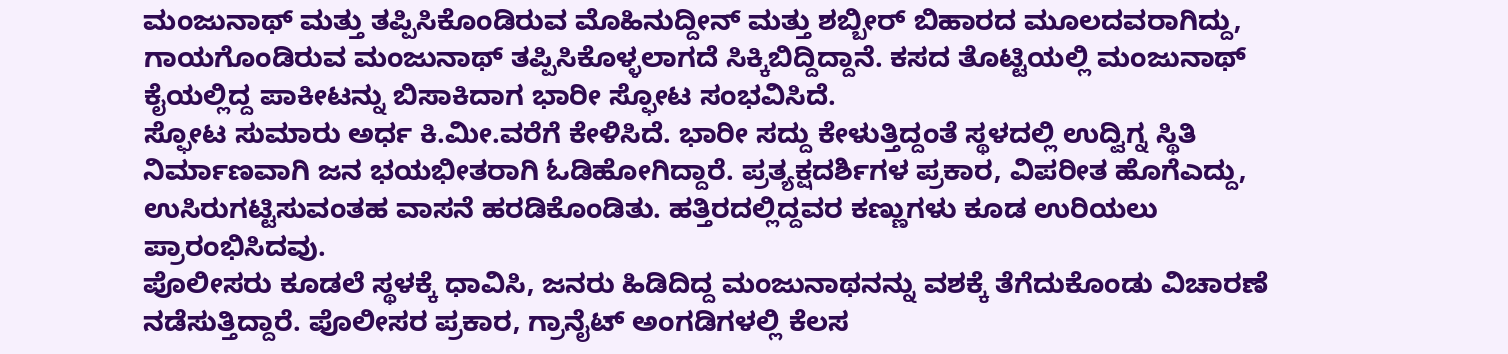ಮಂಜುನಾಥ್ ಮತ್ತು ತಪ್ಪಿಸಿಕೊಂಡಿರುವ ಮೊಹಿನುದ್ದೀನ್ ಮತ್ತು ಶಬ್ಬೀರ್ ಬಿಹಾರದ ಮೂಲದವರಾಗಿದ್ದು, ಗಾಯಗೊಂಡಿರುವ ಮಂಜುನಾಥ್ ತಪ್ಪಿಸಿಕೊಳ್ಳಲಾಗದೆ ಸಿಕ್ಕಿಬಿದ್ದಿದ್ದಾನೆ. ಕಸದ ತೊಟ್ಟಿಯಲ್ಲಿ ಮಂಜುನಾಥ್ ಕೈಯಲ್ಲಿದ್ದ ಪಾಕೀಟನ್ನು ಬಿಸಾಕಿದಾಗ ಭಾರೀ ಸ್ಫೋಟ ಸಂಭವಿಸಿದೆ.
ಸ್ಫೋಟ ಸುಮಾರು ಅರ್ಧ ಕಿ.ಮೀ.ವರೆಗೆ ಕೇಳಿಸಿದೆ. ಭಾರೀ ಸದ್ದು ಕೇಳುತ್ತಿದ್ದಂತೆ ಸ್ಥಳದಲ್ಲಿ ಉದ್ವಿಗ್ನ ಸ್ಥಿತಿ ನಿರ್ಮಾಣವಾಗಿ ಜನ ಭಯಭೀತರಾಗಿ ಓಡಿಹೋಗಿದ್ದಾರೆ. ಪ್ರತ್ಯಕ್ಷದರ್ಶಿಗಳ ಪ್ರಕಾರ, ವಿಪರೀತ ಹೊಗೆಎದ್ದು, ಉಸಿರುಗಟ್ಟಿಸುವಂತಹ ವಾಸನೆ ಹರಡಿಕೊಂಡಿತು. ಹತ್ತಿರದಲ್ಲಿದ್ದವರ ಕಣ್ಣುಗಳು ಕೂಡ ಉರಿಯಲು ಪ್ರಾರಂಭಿಸಿದವು.
ಪೊಲೀಸರು ಕೂಡಲೆ ಸ್ಥಳಕ್ಕೆ ಧಾವಿಸಿ, ಜನರು ಹಿಡಿದಿದ್ದ ಮಂಜುನಾಥನನ್ನು ವಶಕ್ಕೆ ತೆಗೆದುಕೊಂಡು ವಿಚಾರಣೆ ನಡೆಸುತ್ತಿದ್ದಾರೆ. ಪೊಲೀಸರ ಪ್ರಕಾರ, ಗ್ರಾನೈಟ್ ಅಂಗಡಿಗಳಲ್ಲಿ ಕೆಲಸ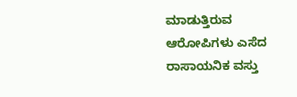ಮಾಡುತ್ತಿರುವ ಆರೋಪಿಗಳು ಎಸೆದ ರಾಸಾಯನಿಕ ವಸ್ತು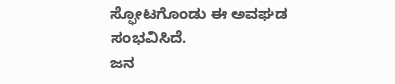ಸ್ಫೋಟಗೊಂಡು ಈ ಅವಘಡ ಸಂಭವಿಸಿದೆ.
ಜನ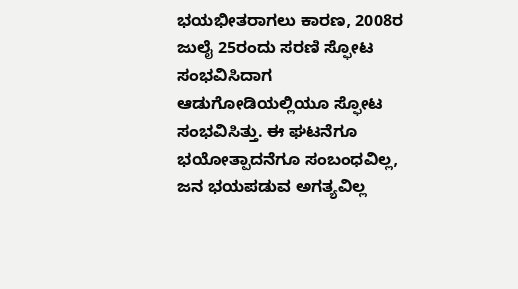ಭಯಭೀತರಾಗಲು ಕಾರಣ, 2008ರ ಜುಲೈ 25ರಂದು ಸರಣಿ ಸ್ಫೋಟ ಸಂಭವಿಸಿದಾಗ ಆಡುಗೋಡಿಯಲ್ಲಿಯೂ ಸ್ಫೋಟ ಸಂಭವಿಸಿತ್ತು. ಈ ಘಟನೆಗೂ ಭಯೋತ್ಪಾದನೆಗೂ ಸಂಬಂಧವಿಲ್ಲ, ಜನ ಭಯಪಡುವ ಅಗತ್ಯವಿಲ್ಲ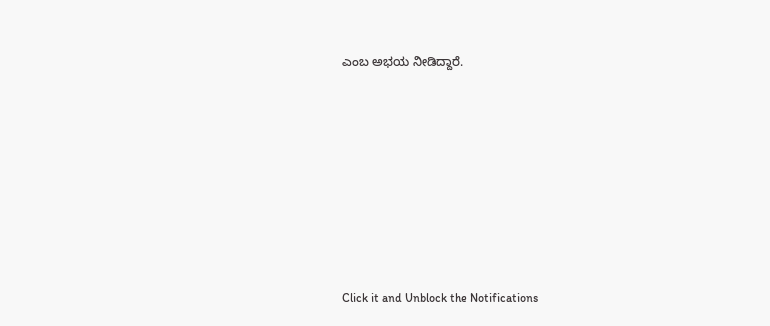ಎಂಬ ಅಭಯ ನೀಡಿದ್ದಾರೆ.












Click it and Unblock the Notifications